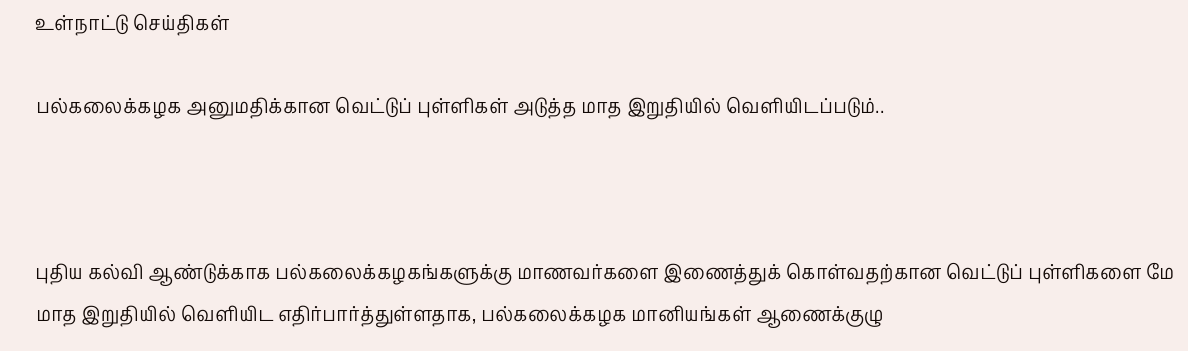உள்நாட்டு செய்திகள்

பல்கலைக்கழக அனுமதிக்கான வெட்டுப் புள்ளிகள் அடுத்த மாத இறுதியில் வெளியிடப்படும்..



புதிய கல்வி ஆண்டுக்காக பல்கலைக்கழகங்களுக்கு மாணவர்களை இணைத்துக் கொள்வதற்கான வெட்டுப் புள்ளிகளை மே மாத இறுதியில் வௌியிட எதிர்பார்த்துள்ளதாக, பல்கலைக்கழக மானியங்கள் ஆணைக்குழு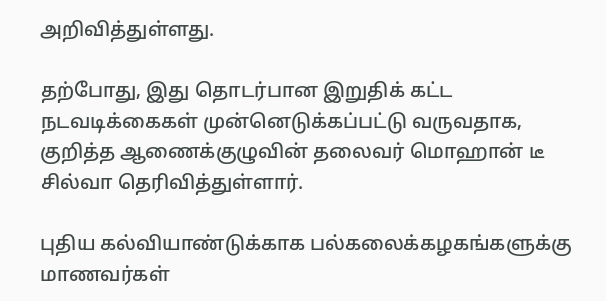அறிவித்துள்ளது.

தற்போது, இது தொடர்பான இறுதிக் கட்ட நடவடிக்கைகள் முன்னெடுக்கப்பட்டு வருவதாக, குறித்த ஆணைக்குழுவின் தலைவர் மொஹான் டீ சில்வா தெரிவித்துள்ளார்.

புதிய கல்வியாண்டுக்காக பல்கலைக்கழகங்களுக்கு மாணவர்கள்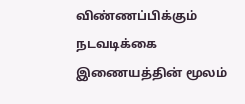விண்ணப்பிக்கும் நடவடிக்கை இணையத்தின் மூலம்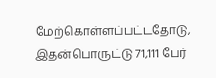மேற்கொள்ளப்பட்டதோடு, இதன்பொருட்டு 71,111 பேர்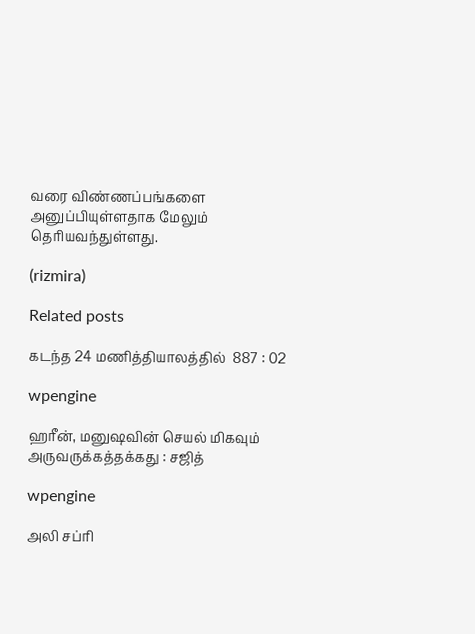வரை விண்ணப்பங்களை அனுப்பியுள்ளதாக மேலும் தெரியவந்துள்ளது.

(rizmira)

Related posts

கடந்த 24 மணித்தியாலத்தில்  887 : 02

wpengine

ஹரீன், மனுஷவின் செயல் மிகவும் அருவருக்கத்தக்கது : சஜித்

wpengine

அலி சப்ரி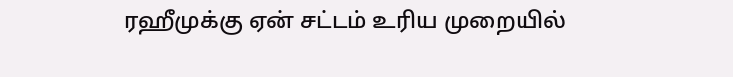ரஹீமுக்கு ஏன் சட்டம் உரிய முறையில்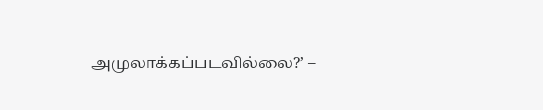அமுலாக்கப்படவில்லை?’ –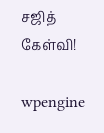சஜித் கேள்வி!

wpengine